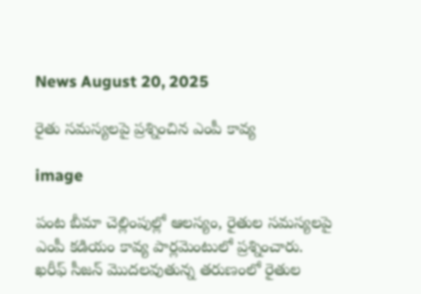News August 20, 2025

రైతు సమస్యలపై ప్రశ్నించిన ఎంపీ కావ్య

image

పంట బీమా చెల్లింపుల్లో ఆలస్యం, రైతుల సమస్యలపై ఎంపీ కడియం కావ్య పార్లమెంటులో ప్రశ్నించారు. ఖరీఫ్ సీజన్ మొదలవుతున్న తరుణంలో రైతుల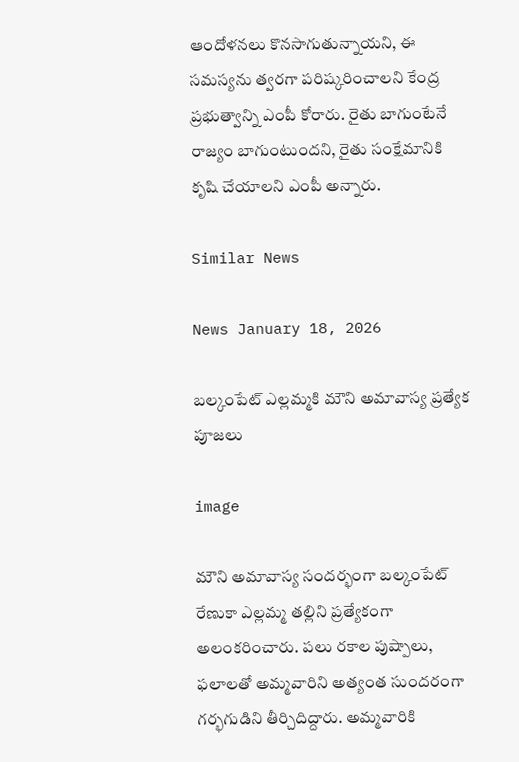ఆందోళనలు కొనసాగుతున్నాయని, ఈ సమస్యను త్వరగా పరిష్కరించాలని కేంద్ర ప్రభుత్వాన్ని ఎంపీ కోరారు. రైతు బాగుంటేనే రాజ్యం బాగుంటుందని, రైతు సంక్షేమానికి కృషి చేయాలని ఎంపీ అన్నారు.

Similar News

News January 18, 2026

బల్కంపేట్ ఎల్లమ్మకి మౌని అమావాస్య ప్రత్యేక పూజలు

image

మౌని అమావాస్య సందర్భంగా బల్కంపేట్ రేణుకా ఎల్లమ్మ తల్లిని ప్రత్యేకంగా అలంకరించారు. పలు రకాల పుష్పాలు, ఫలాలతో అమ్మవారిని అత్యంత సుందరంగా గర్భగుడిని తీర్చిదిద్దారు. అమ్మవారికి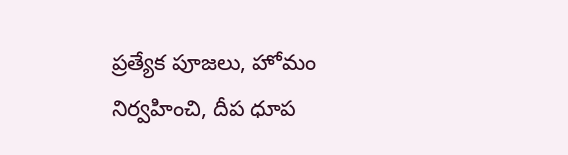ప్రత్యేక పూజలు, హోమం నిర్వహించి, దీప ధూప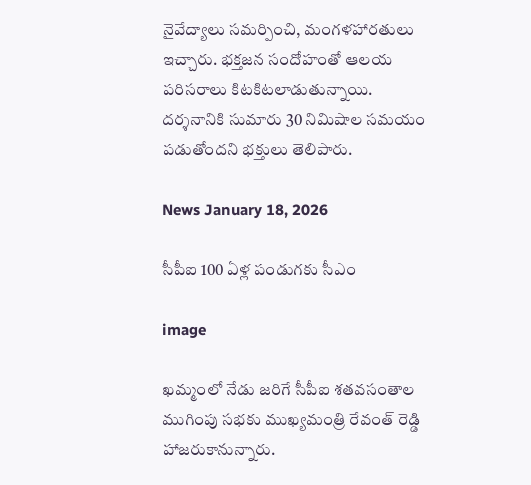నైవేద్యాలు సమర్పించి, మంగళహారతులు ఇచ్చారు. భక్తజన సందోహంతో ఆలయ పరిసరాలు కిటకిటలాడుతున్నాయి. దర్శనానికి సుమారు 30 నిమిషాల సమయం పడుతోందని భక్తులు తెలిపారు.

News January 18, 2026

సీపీఐ 100 ఏళ్ల పండుగకు సీఎం

image

ఖమ్మంలో నేడు జరిగే సీపీఐ శతవసంతాల ముగింపు సభకు ముఖ్యమంత్రి రేవంత్ రెడ్డి హాజరుకానున్నారు.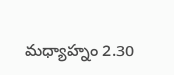మధ్యాహ్నం 2.30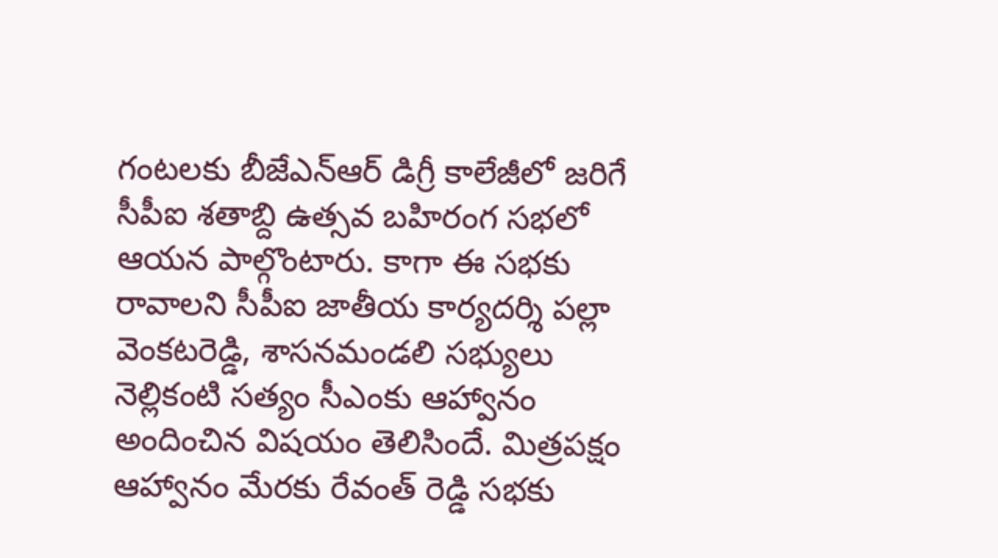గంటలకు బీజేఎన్ఆర్ డిగ్రీ కాలేజీలో జరిగే సీపీఐ శతాబ్ది ఉత్సవ బహిరంగ సభలో ఆయన పాల్గొంటారు. కాగా ఈ సభకు రావాలని సీపీఐ జాతీయ కార్యదర్శి పల్లా వెంకటరెడ్డి, శాసనమండలి సభ్యులు నెల్లికంటి సత్యం సీఎంకు ఆహ్వానం అందించిన విషయం తెలిసిందే. మిత్రపక్షం ఆహ్వానం మేరకు రేవంత్ రెడ్డి సభకు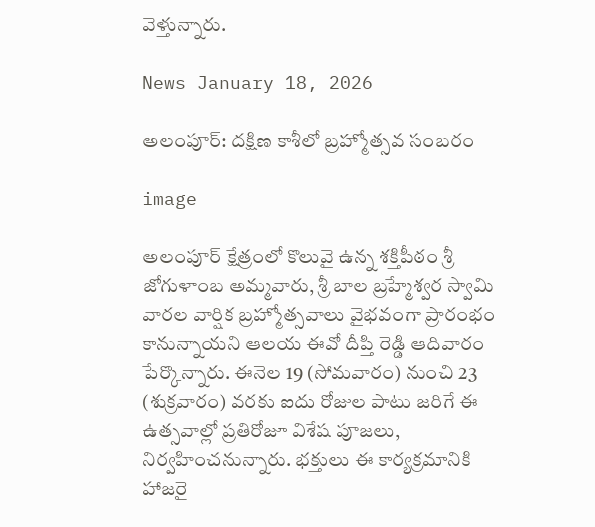వెళ్తున్నారు.

News January 18, 2026

అలంపూర్: దక్షిణ కాశీలో బ్రహ్మోత్సవ సంబరం

image

అలంపూర్ క్షేత్రంలో కొలువై ఉన్న శక్తిపీఠం శ్రీ జోగుళాంబ అమ్మవారు, శ్రీ బాల బ్రహ్మేశ్వర స్వామి వారల వార్షిక బ్రహ్మోత్సవాలు వైభవంగా ప్రారంభం కానున్నాయని ఆలయ ఈవో దీప్తి రెడ్డి ఆదివారం పేర్కొన్నారు. ఈనెల 19 (సోమవారం) నుంచి 23 (శుక్రవారం) వరకు ఐదు రోజుల పాటు జరిగే ఈ ఉత్సవాల్లో ప్రతిరోజూ విశేష పూజలు, నిర్వహించనున్నారు. భక్తులు ఈ కార్యక్రమానికి హాజరై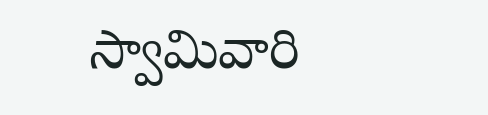స్వామివారి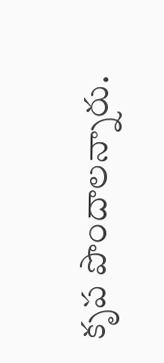కృప పొందాలన్నారు.